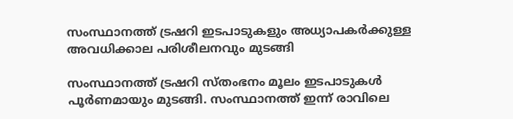സംസ്ഥാനത്ത് ട്രഷറി ഇടപാടുകളും അധ്യാപകർക്കുള്ള അവധിക്കാല പരിശീലനവും മുടങ്ങി

സംസ്ഥാനത്ത് ട്രഷറി സ്തംഭനം മൂലം ഇടപാടുകള്‍ പൂർണമായും മുടങ്ങി. സംസ്ഥാനത്ത് ഇന്ന് രാവിലെ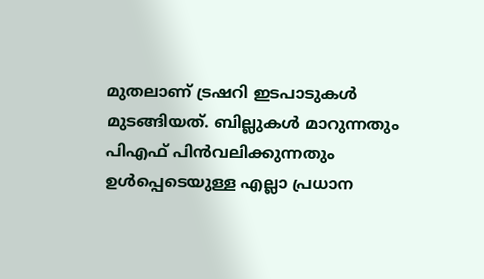മുതലാണ് ട്രഷറി ഇടപാടുകൾ മുടങ്ങിയത്. ബില്ലുകൾ മാറുന്നതും പിഎഫ് പിൻവലിക്കുന്നതും ഉൾപ്പെടെയുള്ള എല്ലാ പ്രധാന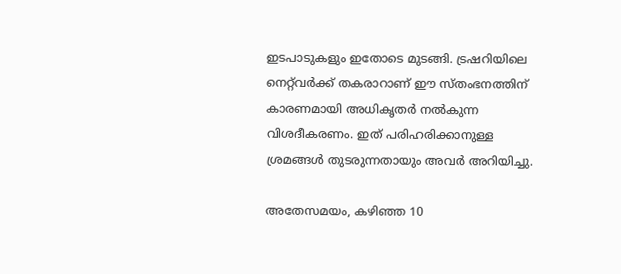ഇടപാടുകളും ഇതോടെ മുടങ്ങി. ട്രഷറിയിലെ നെറ്റ്‌വർക്ക് തകരാറാണ് ഈ സ്തംഭനത്തിന് കാരണമായി അധികൃതർ നൽകുന്ന വിശദീകരണം. ഇത് പരിഹരിക്കാനുള്ള ശ്രമങ്ങൾ തുടരുന്നതായും അവർ അറിയിച്ചു.

അതേസമയം, കഴിഞ്ഞ 10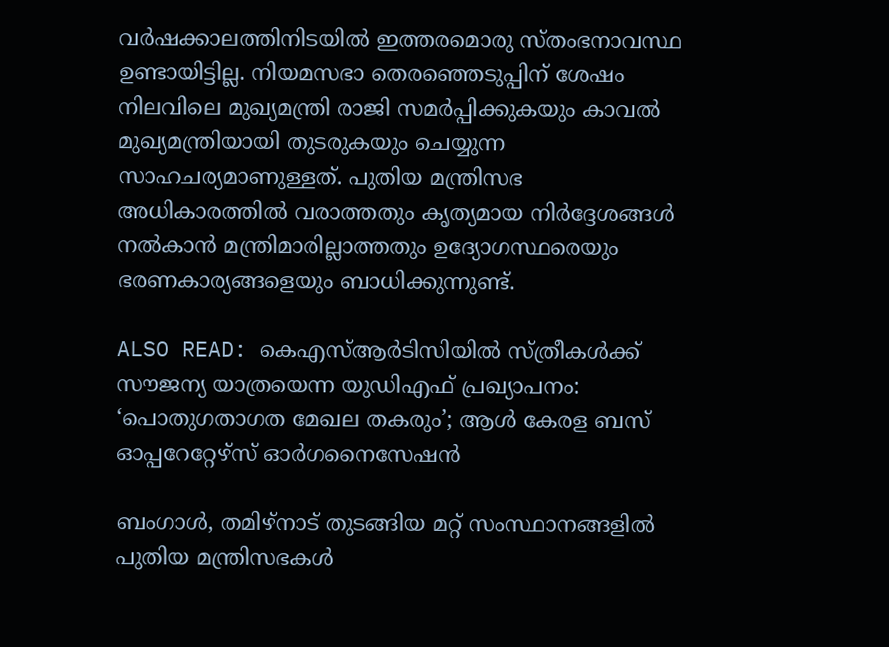വർഷക്കാലത്തിനിടയിൽ ഇത്തരമൊരു സ്തംഭനാവസ്ഥ ഉണ്ടായിട്ടില്ല. നിയമസഭാ തെരഞ്ഞെടുപ്പിന് ശേഷം നിലവിലെ മുഖ്യമന്ത്രി രാജി സമർപ്പിക്കുകയും കാവൽ മുഖ്യമന്ത്രിയായി തുടരുകയും ചെയ്യുന്ന സാഹചര്യമാണുള്ളത്. പുതിയ മന്ത്രിസഭ അധികാരത്തിൽ വരാത്തതും കൃത്യമായ നിർദ്ദേശങ്ങൾ നൽകാൻ മന്ത്രിമാരില്ലാത്തതും ഉദ്യോഗസ്ഥരെയും ഭരണകാര്യങ്ങളെയും ബാധിക്കുന്നുണ്ട്.

ALSO READ: കെഎസ്ആർടിസിയിൽ സ്ത്രീകള്‍ക്ക് സൗജന്യ യാത്രയെന്ന യുഡിഎഫ് പ്രഖ്യാപനം: ‘പൊതുഗതാഗത മേഖല തകരും’; ആൾ കേരള ബസ് ഓപ്പറേറ്റേഴ്‌സ് ഓർഗനൈസേഷൻ

ബംഗാൾ, തമിഴ്‌നാട് തുടങ്ങിയ മറ്റ് സംസ്ഥാനങ്ങളിൽ പുതിയ മന്ത്രിസഭകൾ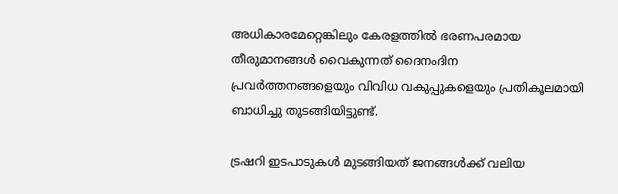അധികാരമേറ്റെങ്കിലും കേരളത്തിൽ ഭരണപരമായ തീരുമാനങ്ങൾ വൈകുന്നത് ദൈനംദിന പ്രവർത്തനങ്ങളെയും വിവിധ വകുപ്പുകളെയും പ്രതികൂലമായി ബാധിച്ചു തുടങ്ങിയിട്ടുണ്ട്.

ട്രഷറി ഇടപാടുകൾ മുടങ്ങിയത് ജനങ്ങൾക്ക് വലിയ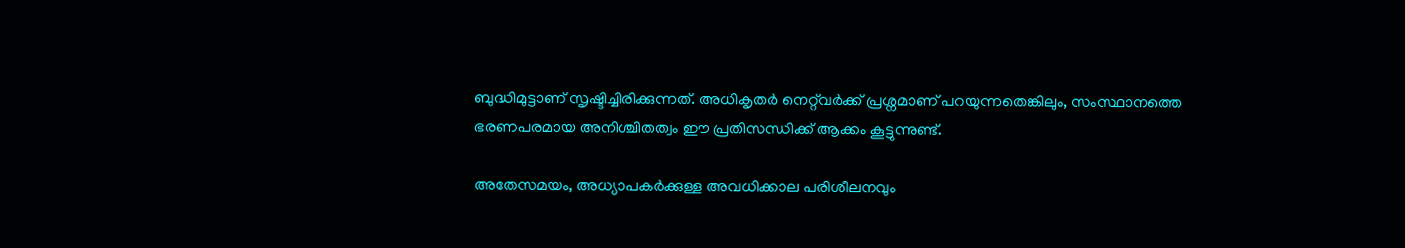ബുദ്ധിമുട്ടാണ് സൃഷ്ടിച്ചിരിക്കുന്നത്. അധികൃതർ നെറ്റ്‌വർക്ക് പ്രശ്നമാണ് പറയുന്നതെങ്കിലും, സംസ്ഥാനത്തെ ഭരണപരമായ അനിശ്ചിതത്വം ഈ പ്രതിസന്ധിക്ക് ആക്കം കൂട്ടുന്നുണ്ട്.

അതേസമയം, അധ്യാപകർക്കുള്ള അവധിക്കാല പരിശീലനവും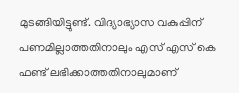മുടങ്ങിയിട്ടുണ്ട്. വിദ്യാഭ്യാസ വകുപ്പിന് പണമില്ലാത്തതിനാലും എസ് എസ് കെ ഫണ്ട് ലഭിക്കാത്തതിനാലുമാണ്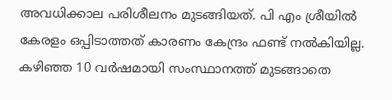അവധിക്കാല പരിശീലനം മുടങ്ങിയത്. പി എം ശ്രീയിൽ കേരളം ഒപ്പിടാത്തത് കാരണം കേന്ദ്രം ഫണ്ട് നൽകിയില്ല. കഴിഞ്ഞ 10 വർഷമായി സംസ്ഥാനത്ത് മുടങ്ങാതെ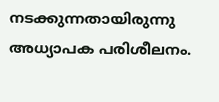നടക്കുന്നതായിരുന്നു അധ്യാപക പരിശീലനം.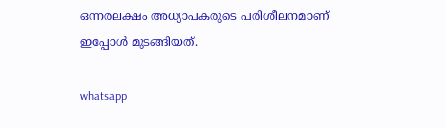ഒന്നരലക്ഷം അധ്യാപകരുടെ പരിശീലനമാണ് ഇപ്പോൾ മുടങ്ങിയത്.

whatsapp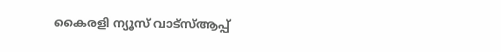കൈരളി ന്യൂസ് വാട്‌സ്ആപ്പ്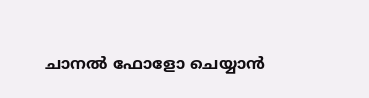ചാനല്‍ ഫോളോ ചെയ്യാന്‍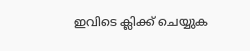ഇവിടെ ക്ലിക്ക് ചെയ്യുക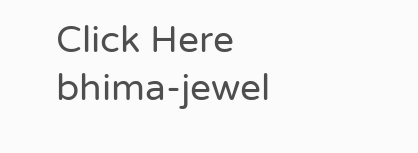Click Here
bhima-jewel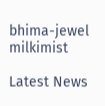bhima-jewel
milkimist

Latest News